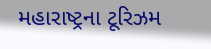મહારાષ્ટ્રના ટૂરિઝમ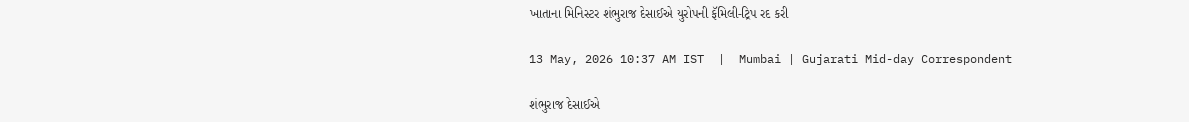ખાતાના મિનિસ્ટર શંભુરાજ દેસાઈએ યુરોપની ફૅમિલી-ટ્રિપ રદ કરી

13 May, 2026 10:37 AM IST  |  Mumbai | Gujarati Mid-day Correspondent

શંભુરાજ દેસાઈએ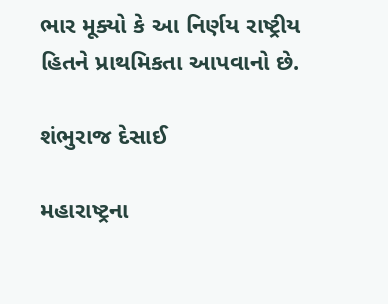ભાર મૂક્યો કે આ નિર્ણય રાષ્ટ્રીય હિતને પ્રાથમિકતા આપવાનો છે.

શંભુરાજ દેસાઈ

મહારાષ્ટ્રના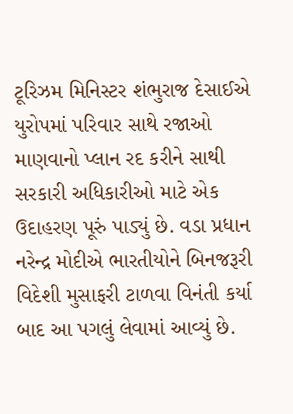ટૂરિઝમ મિનિસ્ટર શંભુરાજ દેસાઈએ યુરોપમાં પરિવાર સાથે રજાઓ માણવાનો પ્લાન રદ કરીને સાથી સરકારી અધિકારીઓ માટે એક ઉદાહરણ પૂરું પાડ્યું છે. વડા પ્રધાન નરેન્દ્ર મોદીએ ભારતીયોને બિનજરૂરી વિદેશી મુસાફરી ટાળવા વિનંતી કર્યા બાદ આ પગલું લેવામાં આવ્યું છે.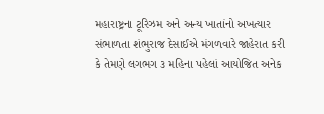મહારાષ્ટ્રના ટૂરિઝમ અને અન્ય ખાતાંનો અખત્યાર સંભાળતા શંભુરાજ દેસાઈએ મંગળવારે જાહેરાત કરી કે તેમણે લગભગ ૩ મહિના પહેલાં આયોજિત અનેક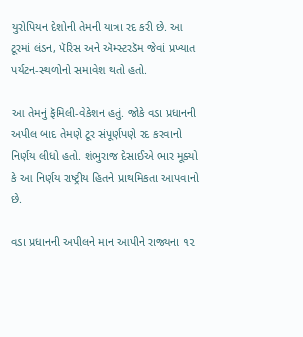યુરોપિયન દેશોની તેમની યાત્રા રદ કરી છે. આ ટૂરમાં લંડન, પૅરિસ અને ઍમ્સ્ટરડૅમ જેવાં પ્રખ્યાત પર્યટન-સ્થળોનો સમાવેશ થતો હતો.

આ તેમનું ફૅમિલી-વેકેશન હતું. જોકે વડા પ્રધાનની અપીલ બાદ તેમણે ટૂર સંપૂર્ણપણે રદ કરવાનો નિર્ણય લીધો હતો. શંભુરાજ દેસાઈએ ભાર મૂક્યો કે આ નિર્ણય રાષ્ટ્રીય હિતને પ્રાથમિકતા આપવાનો છે.

વડા પ્રધાનની અપીલને માન આપીને રાજ્યના ૧૨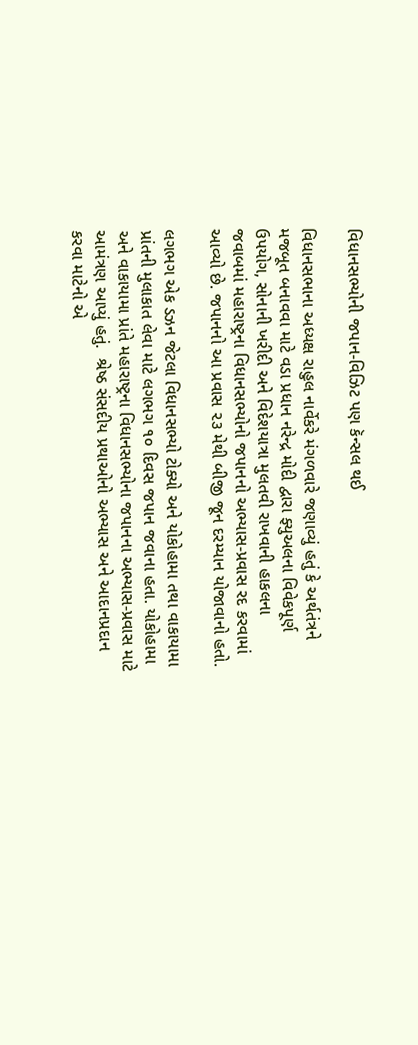વિધાનસભ્યોની જપાન-વિઝિટ પણ કૅન્સલ થઈ

વિધાનસભાના અધ્યક્ષ રાહુલ નાર્વેકરે મંગળવારે જણાવ્યું હતું કે અર્થતંત્રને મજબૂત બનાવવા માટે વડા પ્રધાન નરેન્દ્ર મોદી દ્વારા ફ્યુઅલના વિવેકપૂર્ણ ઉપયોગ, સોનાની ખરીદી અને વિદેશયાત્રા મુલતવી રાખવાની હાકલના જવાબમાં મહારાષ્ટ્રના વિધાનસભ્યોનો જપાનનો અભ્યાસ-પ્રવાસ રદ કરવામાં આવ્યો છે. જપાનનો આ પ્રવાસ ૨૩ મેથી બીજી જૂન દરમ્યાન યોજાવાનો હતો.

લગભગ એક ડઝન જેટલા વિધાનસભ્યો ટોક્યો અને યોકોહામા તથા વાકાયામા પ્રાંતની મુલાકાત લેવા માટે લગભગ ૧૦ દિવસ જપાન જવાના હતા. યોકોહામા અને વાકાયામા પ્રાંતે મહારાષ્ટ્રના વિધાનસભ્યોના જપાનના અભ્યાસ-પ્રવાસ માટે આમંત્રણ આપ્યું હતું.  શ્રેષ્ઠ સંસદીય પ્રથાઓનો અભ્યાસ અને આદાનપ્રદાન કરવા માટેનો એ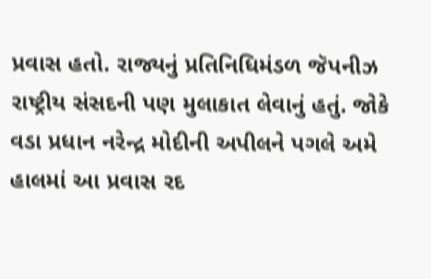પ્રવાસ હતો. રાજ્યનું પ્રતિનિધિમંડળ જૅપનીઝ રાષ્ટ્રીય સંસદની પણ મુલાકાત લેવાનું હતું. જોકે વડા પ્રધાન નરેન્દ્ર મોદીની અપીલને પગલે અમે હાલમાં આ પ્રવાસ રદ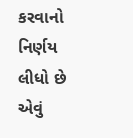કરવાનો નિર્ણય લીધો છે એવું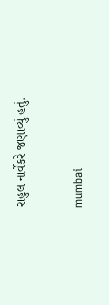રાહુલ નાર્વેકરે જણાવ્યું હતું.

mumbai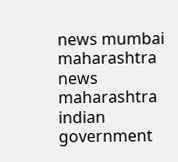news mumbai maharashtra news maharashtra indian government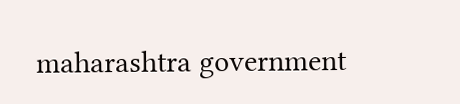maharashtra government